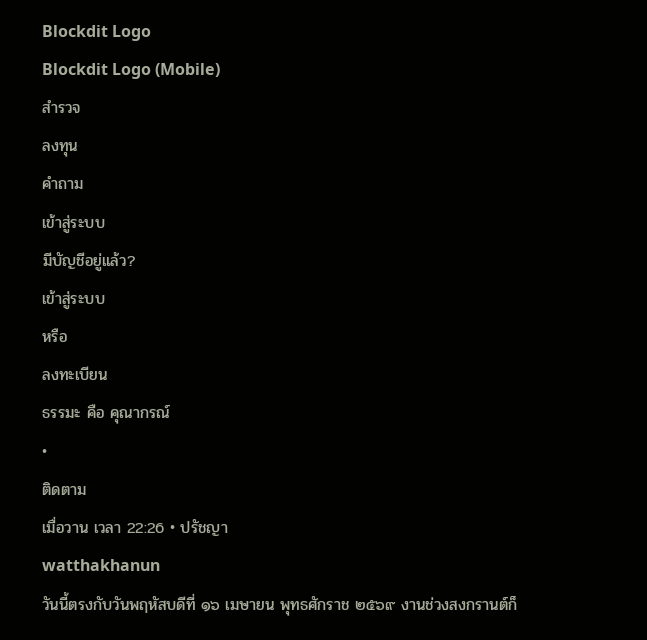Blockdit Logo
Blockdit Logo (Mobile)
สำรวจ
ลงทุน
คำถาม
เข้าสู่ระบบ
มีบัญชีอยู่แล้ว?
เข้าสู่ระบบ
หรือ
ลงทะเบียน
ธรรมะ คือ คุณากรณ์
•
ติดตาม
เมื่อวาน เวลา 22:26 • ปรัชญา
watthakhanun
วันนี้ตรงกับวันพฤหัสบดีที่ ๑๖ เมษายน พุทธศักราช ๒๕๖๙ งานช่วงสงกรานต์ก็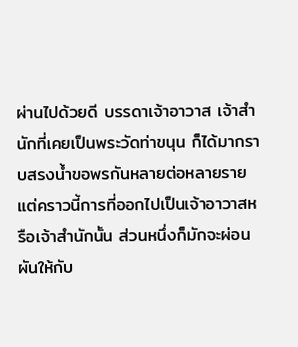ผ่านไปด้วยดี บรรดาเจ้าอาวาส เจ้าสำนักที่เคยเป็นพระวัดท่าขนุน ก็ได้มากราบสรงน้ำขอพรกันหลายต่อหลายราย
แต่คราวนี้การที่ออกไปเป็นเจ้าอาวาสหรือเจ้าสำนักนั้น ส่วนหนึ่งก็มักจะผ่อนผันให้กับ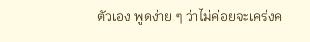ตัวเอง พูดง่าย ๆ ว่าไม่ค่อยจะเคร่งค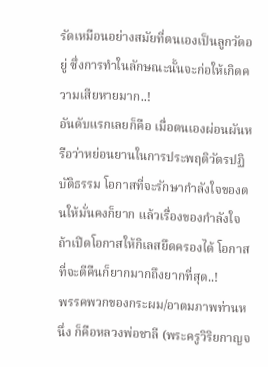รัดเหมือนอย่างสมัยที่ตนเองเป็นลูกวัดอยู่ ซึ่งการทำในลักษณะนั้นจะก่อให้เกิดความเสียหายมาก..!
อันดับแรกเลยก็คือ เมื่อตนเองผ่อนผันหรือว่าหย่อนยานในการประพฤติวัตรปฏิบัติธรรม โอกาสที่จะรักษากำลังใจของตนให้มั่นคงก็ยาก แล้วเรื่องของกำลังใจ ถ้าเปิดโอกาสให้กิเลสยึดครองได้ โอกาสที่จะตีคืนก็ยากมากถึงยากที่สุด..!
พรรคพวกของกระผม/อาตมภาพท่านหนึ่ง ก็คือหลวงพ่อชาลี (พระครูวิริยกาญจ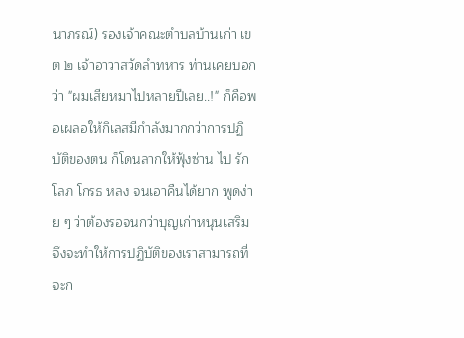นาภรณ์) รองเจ้าคณะตำบลบ้านเก่า เขต ๒ เจ้าอาวาสวัดลำทหาร ท่านเคยบอกว่า "ผมเสียหมาไปหลายปีเลย..!" ก็คือพอเผลอให้กิเลสมีกำลังมากกว่าการปฏิบัติของตน ก็โดนลากให้ฟุ้งซ่าน ไป รัก โลภ โกรธ หลง จนเอาคืนได้ยาก พูดง่าย ๆ ว่าต้องรอจนกว่าบุญเก่าหนุนเสริม จึงจะทำให้การปฏิบัติของเราสามารถที่จะก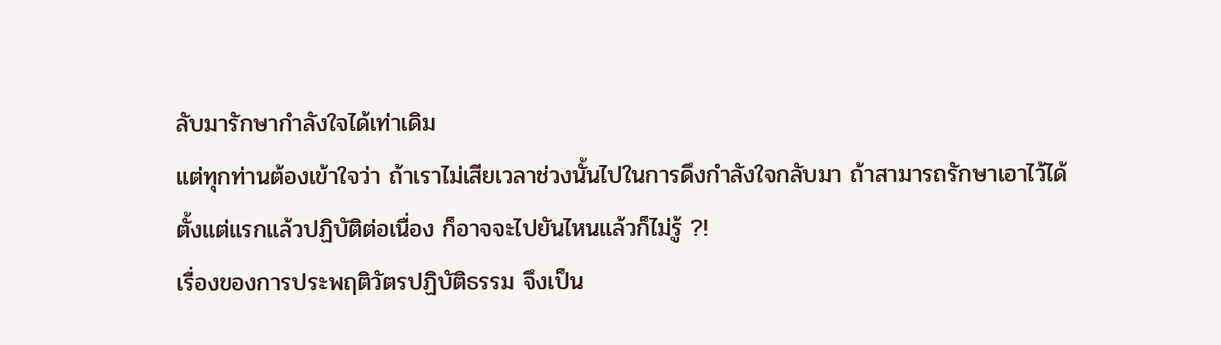ลับมารักษากำลังใจได้เท่าเดิม
แต่ทุกท่านต้องเข้าใจว่า ถ้าเราไม่เสียเวลาช่วงนั้นไปในการดึงกำลังใจกลับมา ถ้าสามารถรักษาเอาไว้ได้ตั้งแต่แรกแล้วปฏิบัติต่อเนื่อง ก็อาจจะไปยันไหนแล้วก็ไม่รู้ ?!
เรื่องของการประพฤติวัตรปฏิบัติธรรม จึงเป็น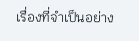เรื่องที่จำเป็นอย่าง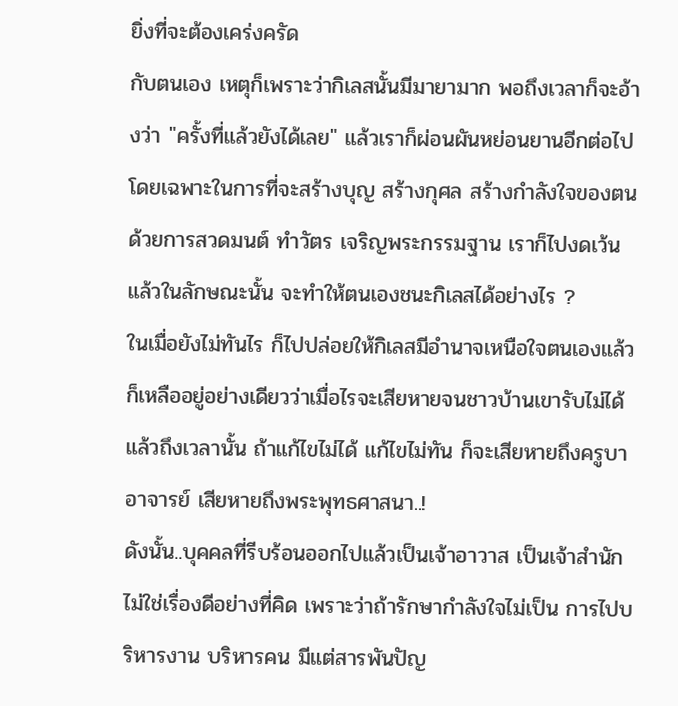ยิ่งที่จะต้องเคร่งครัด
กับตนเอง เหตุก็เพราะว่ากิเลสนั้นมีมายามาก พอถึงเวลาก็จะอ้างว่า "ครั้งที่แล้วยังได้เลย" แล้วเราก็ผ่อนผันหย่อนยานอีกต่อไป โดยเฉพาะในการที่จะสร้างบุญ สร้างกุศล สร้างกำลังใจของตน ด้วยการสวดมนต์ ทำวัตร เจริญพระกรรมฐาน เราก็ไปงดเว้น แล้วในลักษณะนั้น จะทำให้ตนเองชนะกิเลสได้อย่างไร ?
ในเมื่อยังไม่ทันไร ก็ไปปล่อยให้กิเลสมีอำนาจเหนือใจตนเองแล้ว ก็เหลืออยู่อย่างเดียวว่าเมื่อไรจะเสียหายจนชาวบ้านเขารับไม่ได้ แล้วถึงเวลานั้น ถ้าแก้ไขไม่ได้ แก้ไขไม่ทัน ก็จะเสียหายถึงครูบาอาจารย์ เสียหายถึงพระพุทธศาสนา..!
ดังนั้น..บุคคลที่รีบร้อนออกไปแล้วเป็นเจ้าอาวาส เป็นเจ้าสำนัก ไม่ใช่เรื่องดีอย่างที่คิด เพราะว่าถ้ารักษากำลังใจไม่เป็น การไปบริหารงาน บริหารคน มีแต่สารพันปัญ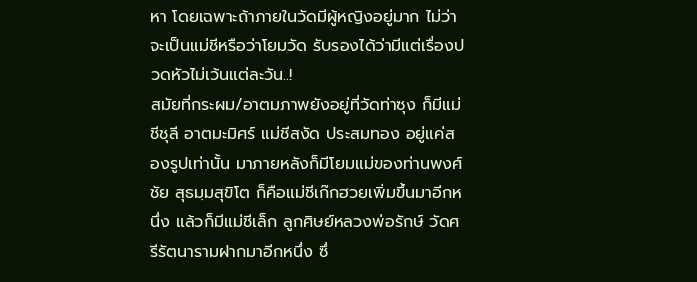หา โดยเฉพาะถ้าภายในวัดมีผู้หญิงอยู่มาก ไม่ว่าจะเป็นแม่ชีหรือว่าโยมวัด รับรองได้ว่ามีแต่เรื่องปวดหัวไม่เว้นแต่ละวัน..!
สมัยที่กระผม/อาตมภาพยังอยู่ที่วัดท่าซุง ก็มีแม่ชีชุลี อาตมะมิศร์ แม่ชีสงัด ประสมทอง อยู่แค่สองรูปเท่านั้น มาภายหลังก็มีโยมแม่ของท่านพงศ์ชัย สุธมฺมสุขิโต ก็คือแม่ชีเก๊กฮวยเพิ่มขึ้นมาอีกหนึ่ง แล้วก็มีแม่ชีเล็ก ลูกศิษย์หลวงพ่อรักษ์ วัดศรีรัตนารามฝากมาอีกหนึ่ง ซึ่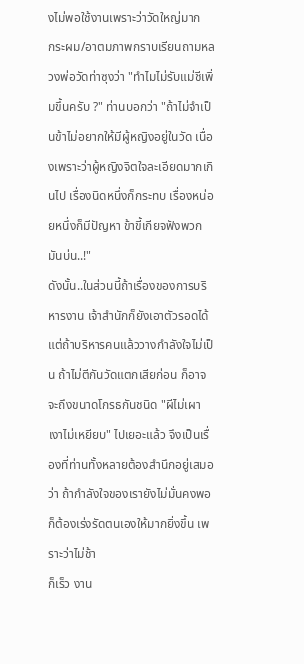งไม่พอใช้งานเพราะว่าวัดใหญ่มาก
กระผม/อาตมภาพกราบเรียนถามหลวงพ่อวัดท่าซุงว่า "ทำไมไม่รับแม่ชีเพิ่มขึ้นครับ ?" ท่านบอกว่า "ถ้าไม่จำเป็นข้าไม่อยากให้มีผู้หญิงอยู่ในวัด เนื่องเพราะว่าผู้หญิงจิตใจละเอียดมากเกินไป เรื่องนิดหนึ่งก็กระทบ เรื่องหน่อยหนึ่งก็มีปัญหา ข้าขี้เกียจฟังพวกมันบ่น..!"
ดังนั้น..ในส่วนนี้ถ้าเรื่องของการบริหารงาน เจ้าสำนักก็ยังเอาตัวรอดได้ แต่ถ้าบริหารคนแล้ววางกำลังใจไม่เป็น ถ้าไม่ตีกันวัดแตกเสียก่อน ก็อาจจะถึงขนาดโกรธกันชนิด "ผีไม่เผา เงาไม่เหยียบ" ไปเยอะแล้ว จึงเป็นเรื่องที่ท่านทั้งหลายต้องสำนึกอยู่เสมอว่า ถ้ากำลังใจของเรายังไม่มั่นคงพอ ก็ต้องเร่งรัดตนเองให้มากยิ่งขึ้น เพราะว่าไม่ช้า
ก็เร็ว งาน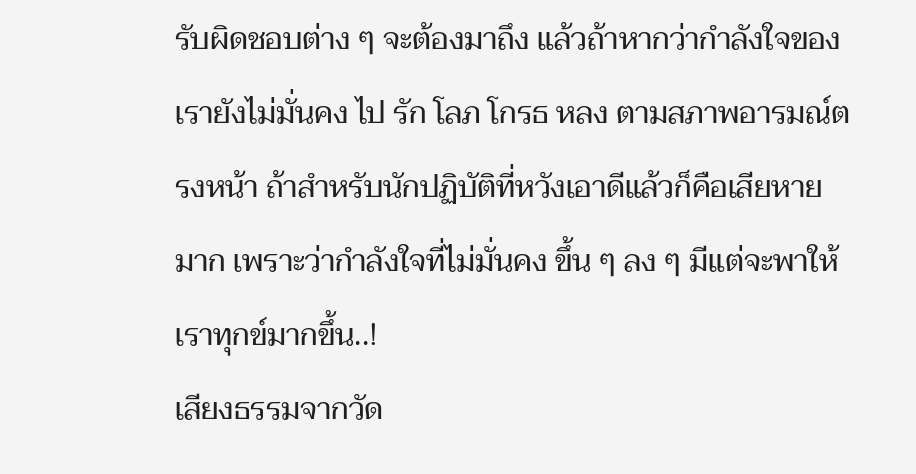รับผิดชอบต่าง ๆ จะต้องมาถึง แล้วถ้าหากว่ากำลังใจของเรายังไม่มั่นคง ไป รัก โลภ โกรธ หลง ตามสภาพอารมณ์ตรงหน้า ถ้าสำหรับนักปฏิบัติที่หวังเอาดีแล้วก็คือเสียหายมาก เพราะว่ากำลังใจที่ไม่มั่นคง ขึ้น ๆ ลง ๆ มีแต่จะพาให้เราทุกข์มากขึ้น..!
เสียงธรรมจากวัด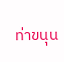ท่าขนุน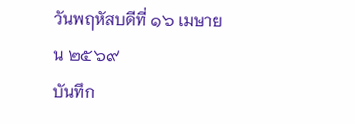วันพฤหัสบดีที่ ๑๖ เมษายน ๒๕๖๙
บันทึก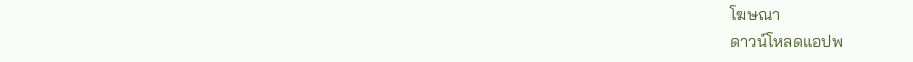โฆษณา
ดาวน์โหลดแอปพ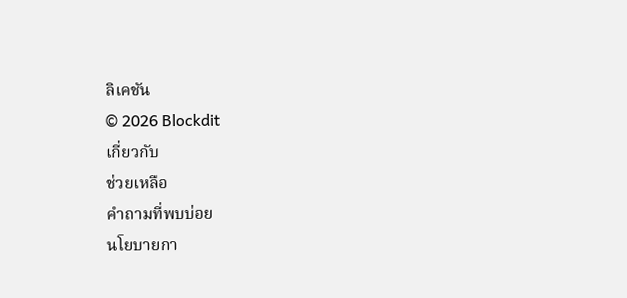ลิเคชัน
© 2026 Blockdit
เกี่ยวกับ
ช่วยเหลือ
คำถามที่พบบ่อย
นโยบายกา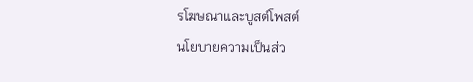รโฆษณาและบูสต์โพสต์
นโยบายความเป็นส่ว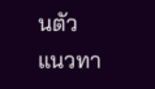นตัว
แนวทา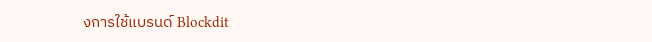งการใช้แบรนด์ Blockdit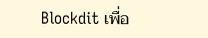Blockdit เพื่อ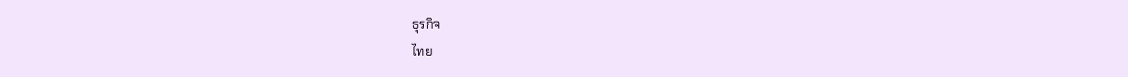ธุรกิจ
ไทย